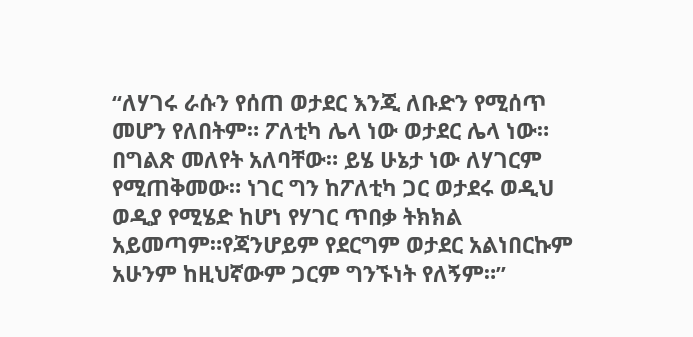“ለሃገሩ ራሱን የሰጠ ወታደር እንጂ ለቡድን የሚሰጥ መሆን የለበትም። ፖለቲካ ሌላ ነው ወታደር ሌላ ነው። በግልጽ መለየት አለባቸው። ይሄ ሁኔታ ነው ለሃገርም የሚጠቅመው። ነገር ግን ከፖለቲካ ጋር ወታደሩ ወዲህ ወዲያ የሚሄድ ከሆነ የሃገር ጥበቃ ትክክል አይመጣም።የጃንሆይም የደርግም ወታደር አልነበርኩም አሁንም ከዚህኛውም ጋርም ግንኙነት የለኝም።”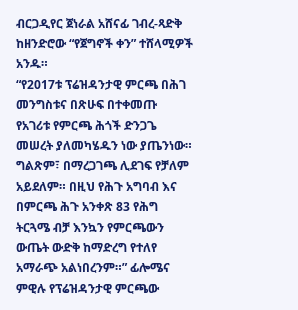ብርጋዲየር ጀነራል አሸናፊ ገብረ-ጻድቅ ከዘንድሮው “የጀግኖች ቀን” ተሸላሚዎች አንዱ።
“የ2017ቱ ፕሬዝዳንታዊ ምርጫ በሕገ መንግስቱና በጽሁፍ በተቀመጡ የአገሪቱ የምርጫ ሕጎች ድንጋጌ መሠረት ያለመካሄዱን ነው ያጤንነው። ግልጽም፣ በማረጋገጫ ሊደገፍ የቻለም አይደለም። በዚህ የሕጉ አግባብ እና በምርጫ ሕጉ አንቀጽ 83 የሕግ ትርጓሜ ብቻ እንኳን የምርጫውን ውጤት ውድቅ ከማድረግ የተለየ አማራጭ አልነበረንም።” ፊሎሜና ምዊሉ የፕሬዝዳንታዊ ምርጫው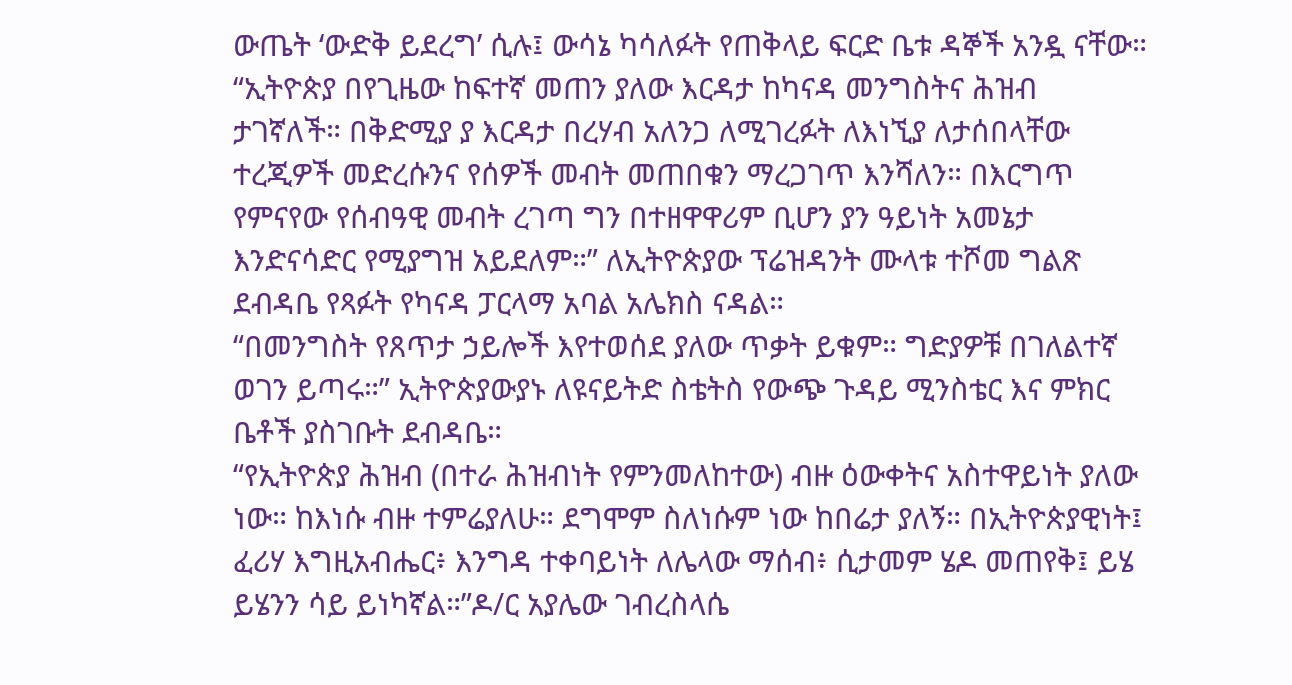ውጤት ‘ውድቅ ይደረግ’ ሲሉ፤ ውሳኔ ካሳለፉት የጠቅላይ ፍርድ ቤቱ ዳኞች አንዷ ናቸው።
“ኢትዮጵያ በየጊዜው ከፍተኛ መጠን ያለው እርዳታ ከካናዳ መንግስትና ሕዝብ ታገኛለች። በቅድሚያ ያ እርዳታ በረሃብ አለንጋ ለሚገረፉት ለእነኚያ ለታሰበላቸው ተረጂዎች መድረሱንና የሰዎች መብት መጠበቁን ማረጋገጥ እንሻለን። በእርግጥ የምናየው የሰብዓዊ መብት ረገጣ ግን በተዘዋዋሪም ቢሆን ያን ዓይነት አመኔታ እንድናሳድር የሚያግዝ አይደለም።” ለኢትዮጵያው ፕሬዝዳንት ሙላቱ ተሾመ ግልጽ ደብዳቤ የጻፉት የካናዳ ፓርላማ አባል አሌክስ ናዳል።
“በመንግስት የጸጥታ ኃይሎች እየተወሰደ ያለው ጥቃት ይቁም። ግድያዎቹ በገለልተኛ ወገን ይጣሩ።” ኢትዮጵያውያኑ ለዩናይትድ ስቴትስ የውጭ ጉዳይ ሚንስቴር እና ምክር ቤቶች ያስገቡት ደብዳቤ።
“የኢትዮጵያ ሕዝብ (በተራ ሕዝብነት የምንመለከተው) ብዙ ዕውቀትና አስተዋይነት ያለው ነው። ከእነሱ ብዙ ተምሬያለሁ። ደግሞም ስለነሱም ነው ከበሬታ ያለኝ። በኢትዮጵያዊነት፤ ፈሪሃ እግዚአብሔር፥ እንግዳ ተቀባይነት ለሌላው ማሰብ፥ ሲታመም ሄዶ መጠየቅ፤ ይሄ ይሄንን ሳይ ይነካኛል።”ዶ/ር አያሌው ገብረስላሴ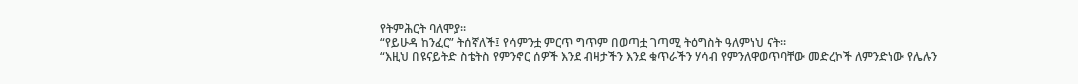የትምሕርት ባለሞያ።
“የይሁዳ ከንፈር” ትሰኛለች፤ የሳምንቷ ምርጥ ግጥም በወጣቷ ገጣሚ ትዕግስት ዓለምነህ ናት።
“እዚህ በዩናይትድ ስቴትስ የምንኖር ሰዎች እንደ ብዛታችን እንደ ቁጥራችን ሃሳብ የምንለዋወጥባቸው መድረኮች ለምንድነው የሌሉን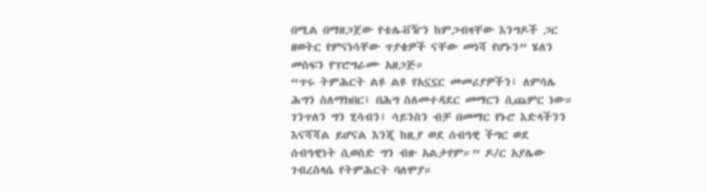በሚል በማዘጋጀው የቴሌቭዥን ከምጋብዛቸው እንግዶች ጋር ዘወትር የምናነሳቸው ጥያቄዎች ናቸው መነሻ የሆኑን” ሄለን መስፍን የፕሮግራሙ አዘጋጅ።
“ጥሩ ትምሕርት ልዩ ልዩ የአኗኗር መመሪያዎችን፤ ለምሳሌ ሕግን ስለማክበር፤ በሕግ ስለመተዳደር መማርን ሲጨምር ነው። ገንጥለን ግን ሂሳብን፤ ሳይንስን ብቻ በመማር የኑሮ እድላችንን እናሻሻል ይሆናል እንጂ ከዚያ ወደ ሰብዓዊ ችግር ወደ ሰብዓዊነት ሲወስድ ግን ብዙ አልታየም።” ዶ/ር አያሌው ገብረስላሴ የትምሕርት ባለሞያ።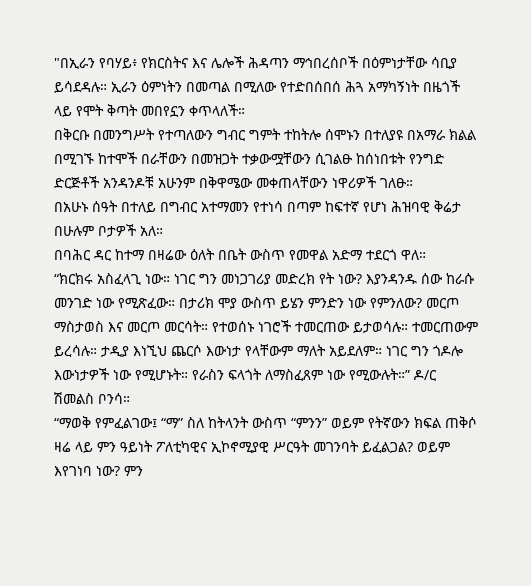"በኢራን የባሃይ፥ የክርስትና እና ሌሎች ሕዳጣን ማኅበረሰቦች በዕምነታቸው ሳቢያ ይሳደዳሉ። ኢራን ዕምነትን በመጣል በሚለው የተድበሰበሰ ሕጓ አማካኝነት በዜጎች ላይ የሞት ቅጣት መበየኗን ቀጥላለች።
በቅርቡ በመንግሥት የተጣለውን ግብር ግምት ተከትሎ ሰሞኑን በተለያዩ በአማራ ክልል በሚገኙ ከተሞች በራቸውን በመዝጋት ተቃውሟቸውን ሲገልፁ ከሰነበቱት የንግድ ድርጅቶች አንዳንዶቹ አሁንም በቅዋሜው መቀጠላቸውን ነዋሪዎች ገለፁ።
በአሁኑ ሰዓት በተለይ በግብር አተማመን የተነሳ በጣም ከፍተኛ የሆነ ሕዝባዊ ቅሬታ በሁሉም ቦታዎች አለ።
በባሕር ዳር ከተማ በዛሬው ዕለት በቤት ውስጥ የመዋል አድማ ተደርጎ ዋለ።
“ክርክሩ አስፈላጊ ነው። ነገር ግን መነጋገሪያ መድረክ የት ነው? እያንዳንዱ ሰው ከራሱ መንገድ ነው የሚጽፈው። በታሪክ ሞያ ውስጥ ይሄን ምንድን ነው የምንለው? መርጦ ማስታወስ እና መርጦ መርሳት። የተወሰኑ ነገሮች ተመርጠው ይታወሳሉ። ተመርጠውም ይረሳሉ። ታዲያ እነኚህ ጨርሶ እውነታ የላቸውም ማለት አይደለም። ነገር ግን ጎዶሎ እውነታዎች ነው የሚሆኑት። የራስን ፍላጎት ለማስፈጸም ነው የሚውሉት።” ዶ/ር ሽመልስ ቦንሳ።
“ማወቅ የምፈልገው፤ “ማ” ስለ ከትላንት ውስጥ “ምንን” ወይም የትኛውን ክፍል ጠቅሶ ዛሬ ላይ ምን ዓይነት ፖለቲካዊና ኢኮኖሚያዊ ሥርዓት መገንባት ይፈልጋል? ወይም እየገነባ ነው? ምን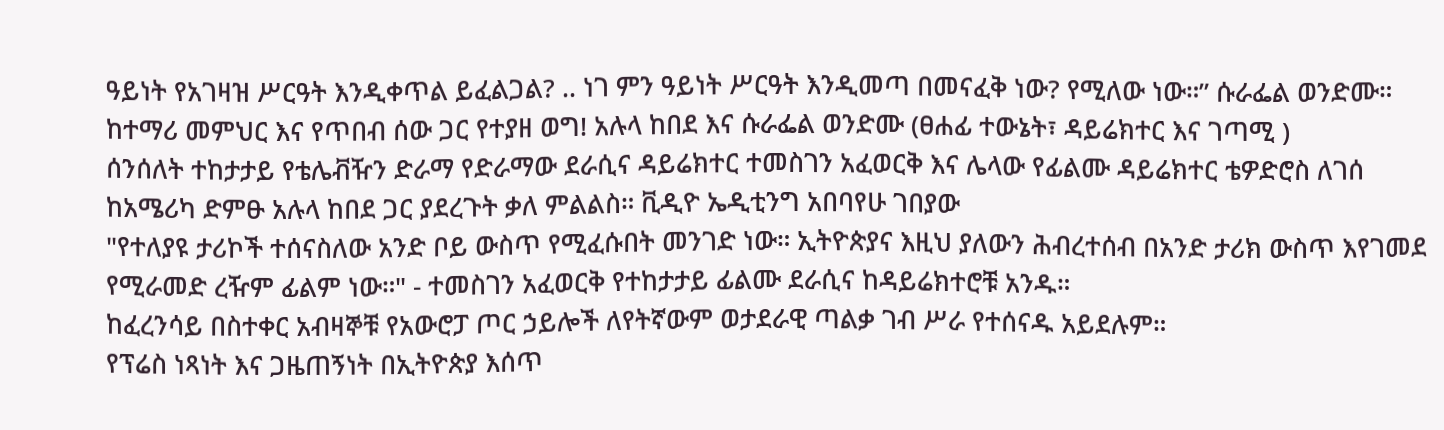ዓይነት የአገዛዝ ሥርዓት እንዲቀጥል ይፈልጋል? .. ነገ ምን ዓይነት ሥርዓት እንዲመጣ በመናፈቅ ነው? የሚለው ነው።” ሱራፌል ወንድሙ።
ከተማሪ መምህር እና የጥበብ ሰው ጋር የተያዘ ወግ! አሉላ ከበደ እና ሱራፌል ወንድሙ (ፀሐፊ ተውኔት፣ ዳይሬክተር እና ገጣሚ )
ሰንሰለት ተከታታይ የቴሌቭዥን ድራማ የድራማው ደራሲና ዳይሬክተር ተመስገን አፈወርቅ እና ሌላው የፊልሙ ዳይሬክተር ቴዎድሮስ ለገሰ ከአሜሪካ ድምፁ አሉላ ከበደ ጋር ያደረጉት ቃለ ምልልስ። ቪዲዮ ኤዲቲንግ አበባየሁ ገበያው
"የተለያዩ ታሪኮች ተሰናስለው አንድ ቦይ ውስጥ የሚፈሱበት መንገድ ነው። ኢትዮጵያና እዚህ ያለውን ሕብረተሰብ በአንድ ታሪክ ውስጥ እየገመደ የሚራመድ ረዥም ፊልም ነው።" - ተመስገን አፈወርቅ የተከታታይ ፊልሙ ደራሲና ከዳይሬክተሮቹ አንዱ።
ከፈረንሳይ በስተቀር አብዛኞቹ የአውሮፓ ጦር ኃይሎች ለየትኛውም ወታደራዊ ጣልቃ ገብ ሥራ የተሰናዱ አይደሉም።
የፕሬስ ነጻነት እና ጋዜጠኝነት በኢትዮጵያ እሰጥ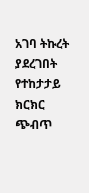አገባ ትኩረት ያደረገበት የተከታታይ ክርክር ጭብጥ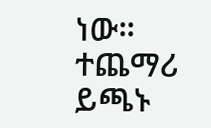ነው።
ተጨማሪ ይጫኑ